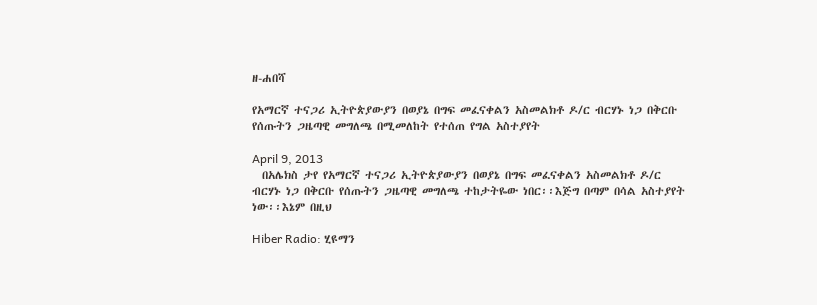ዘ-ሐበሻ

የአማርኛ ተናጋሪ ኢትዮጵያውያን በወያኔ በግፍ መፈናቀልን አስመልክቶ ዶ/ር ብርሃኑ ነጋ በቅርቡ የሰጡትን ጋዜጣዊ መግለጫ በሚመለከት የተሰጠ የግል አስተያየት

April 9, 2013
  በአሌክስ ታየ የአማርኛ ተናጋሪ ኢትዮጵያውያን በወያኔ በግፍ መፈናቀልን አስመልክቶ ዶ/ር ብርሃኑ ነጋ በቅርቡ የሰጡትን ጋዜጣዊ መግለጫ ተከታትዬው ነበር፡፡እጅግ በጣም በሳል አስተያየት ነው፡፡እኔም በዚህ

Hiber Radio: ሂዩማን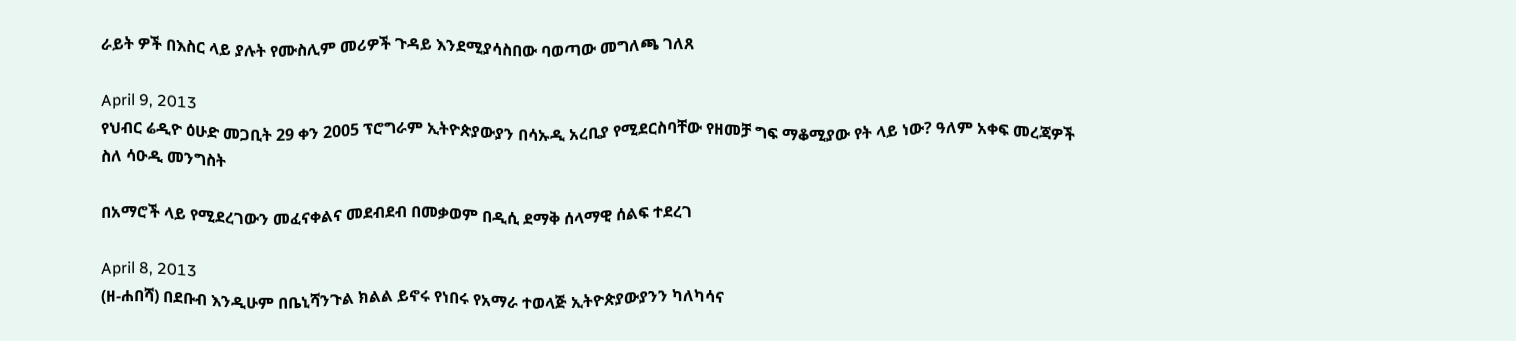ራይት ዎች በእስር ላይ ያሉት የሙስሊም መሪዎች ጉዳይ እንደሚያሳስበው ባወጣው መግለጫ ገለጸ

April 9, 2013
የህብር ሬዲዮ ዕሁድ መጋቢት 29 ቀን 2005 ፕሮግራም ኢትዮጵያውያን በሳኡዲ አረቢያ የሚደርስባቸው የዘመቻ ግፍ ማቆሚያው የት ላይ ነው? ዓለም አቀፍ መረጃዎች ስለ ሳዑዲ መንግስት

በአማሮች ላይ የሚደረገውን መፈናቀልና መደብደብ በመቃወም በዲሲ ደማቅ ሰላማዊ ሰልፍ ተደረገ

April 8, 2013
(ዘ-ሐበሻ) በደቡብ እንዲሁም በቤኒሻንጉል ክልል ይኖሩ የነበሩ የአማራ ተወላጅ ኢትዮጵያውያንን ካለካሳና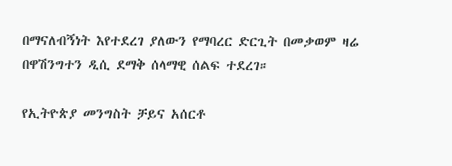በማናለብኝነት እየተደረገ ያለውን የማባረር ድርጊት በመቃወም ዛሬ በዋሽንግተን ዲሲ ደማቅ ሰላማዊ ሰልፍ ተደረገ።

የኢትዮጵያ መንግስት ቻይና አሰርቶ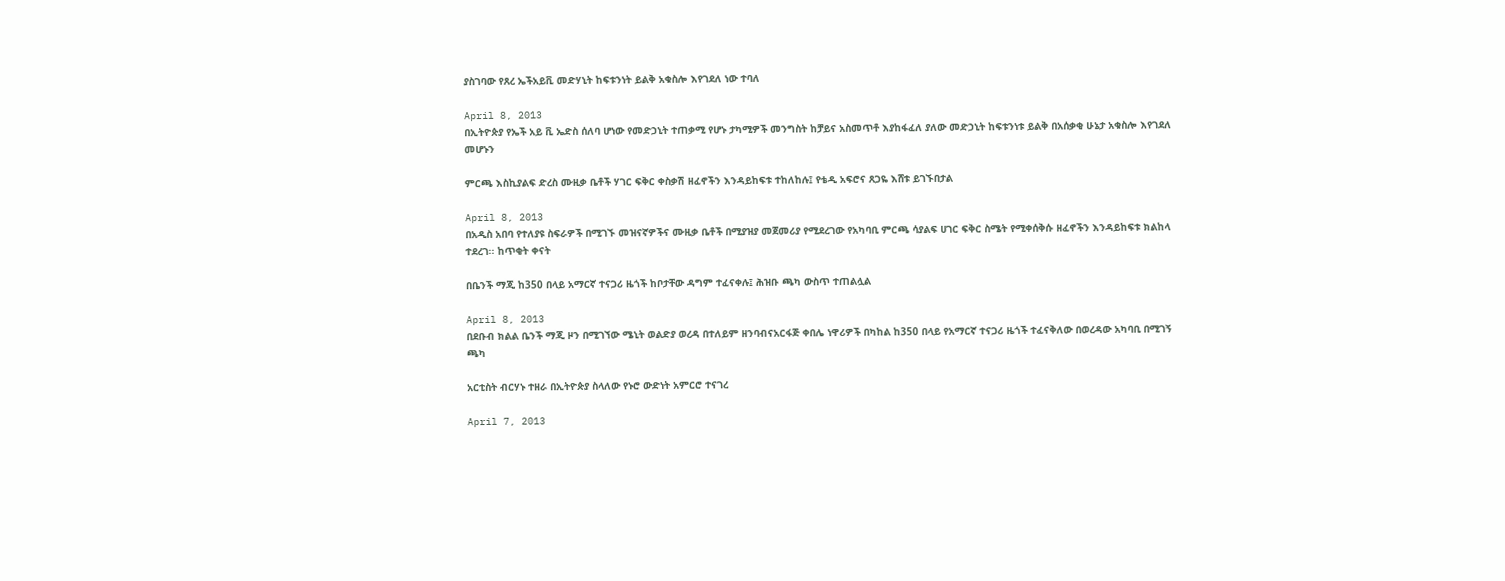ያስገባው የጸረ ኤችአይቪ መድሃኒት ከፍቱንነት ይልቅ አቁስሎ እየገደለ ነው ተባለ

April 8, 2013
በኢትዮጵያ የኤች አይ ቪ ኤድስ ሰለባ ሆነው የመድኃኒት ተጠቃሚ የሆኑ ታካሚዎች መንግስት ከቻይና አስመጥቶ እያከፋፈለ ያለው መድኃኒት ከፍቱንነቱ ይልቅ በአሰቃቂ ሁኔታ አቁስሎ እየገደለ መሆኑን

ምርጫ እስኪያልፍ ድረስ ሙዚቃ ቤቶች ሃገር ፍቅር ቀስቃሽ ዘፈኖችን እንዳይከፍቱ ተከለከሉ፤ የቴዲ አፍሮና ጸጋዬ እሸቱ ይገኙበታል

April 8, 2013
በአዲስ አበባ የተለያዩ ስፍራዎች በሚገኙ መዝናኛዎችና ሙዚቃ ቤቶች በሚያዝያ መጀመሪያ የሚደረገው የአካባቢ ምርጫ ሳያልፍ ሀገር ፍቅር ስሜት የሚቀሰቅሱ ዘፈኖችን እንዳይከፍቱ ክልከላ ተደረገ፡፡ ከጥቂት ቀናት

በቤንች ማጂ ከ350 በላይ አማርኛ ተናጋሪ ዜጎች ከቦታቸው ዳግም ተፈናቀሉ፤ ሕዝቡ ጫካ ውስጥ ተጠልሏል

April 8, 2013
በደቡብ ክልል ቤንች ማጂ ዞን በሚገኘው ሜኒት ወልድያ ወረዳ በተለይም ዘንባብናአርፋጅ ቀበሌ ነዋሪዎች በካከል ከ350 በላይ የአማርኛ ተናጋሪ ዜጎች ተፈናቅለው በወረዳው አካባቢ በሚገኝ ጫካ

አርቲስት ብርሃኑ ተዘራ በኢትዮጵያ ስላለው የኑሮ ውድነት አምርሮ ተናገረ

April 7, 2013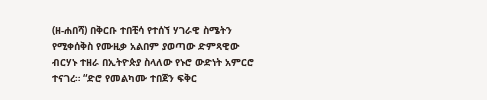(ዘ-ሐበሻ) በቅርቡ ተበቺሳ የተሰኘ ሃገራዊ ስሜትን የሚቀሰቅስ የሙዚቃ አልበም ያወጣው ድምጻዊው ብርሃኑ ተዘራ በኢትዮጵያ ስላለው የኑሮ ውድነት አምርሮ ተናገረ። “ድሮ የመልካሙ ተበጀን ፍቅር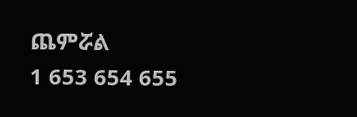ጨምሯል
1 653 654 655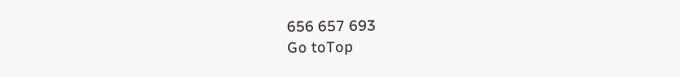656 657 693
Go toTop